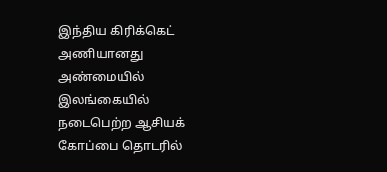இந்திய கிரிக்கெட் அணியானது அண்மையில் இலங்கையில் நடைபெற்ற ஆசியக் கோப்பை தொடரில்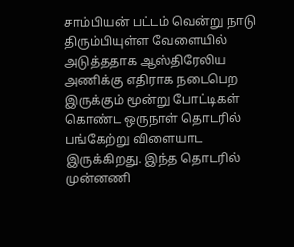சாம்பியன் பட்டம் வென்று நாடு திரும்பியுள்ள வேளையில் அடுத்ததாக ஆஸ்திரேலிய அணிக்கு எதிராக நடைபெற இருக்கும் மூன்று போட்டிகள் கொண்ட ஒருநாள் தொடரில் பங்கேற்று விளையாட இருக்கிறது. இந்த தொடரில் முன்னணி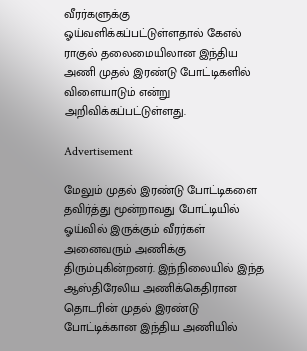வீரர்களுக்கு ஓய்வளிக்கப்பட்டுள்ளதால் கேஎல் ராகுல் தலைமையிலான இந்திய அணி முதல் இரண்டு போட்டிகளில் விளையாடும் என்று அறிவிக்கப்பட்டுள்ளது.

Advertisement

மேலும் முதல் இரண்டு போட்டிகளை தவிர்த்து மூன்றாவது போட்டியில் ஓய்வில் இருக்கும் வீரர்கள் அனைவரும் அணிக்கு திரும்புகின்றனர். இந்நிலையில் இந்த ஆஸ்திரேலிய அணிக்கெதிரான தொடரின் முதல் இரண்டு போட்டிக்கான இந்திய அணியில்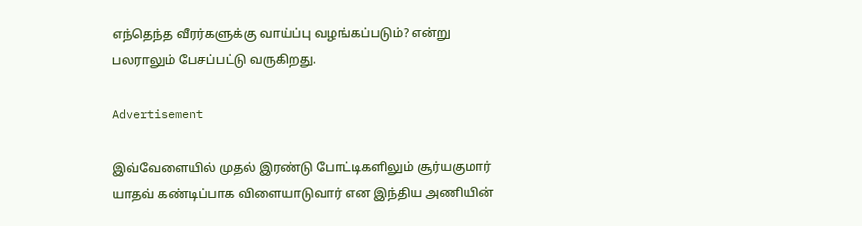எந்தெந்த வீரர்களுக்கு வாய்ப்பு வழங்கப்படும்? என்று பலராலும் பேசப்பட்டு வருகிறது.

Advertisement

இவ்வேளையில் முதல் இரண்டு போட்டிகளிலும் சூர்யகுமார் யாதவ் கண்டிப்பாக விளையாடுவார் என இந்திய அணியின்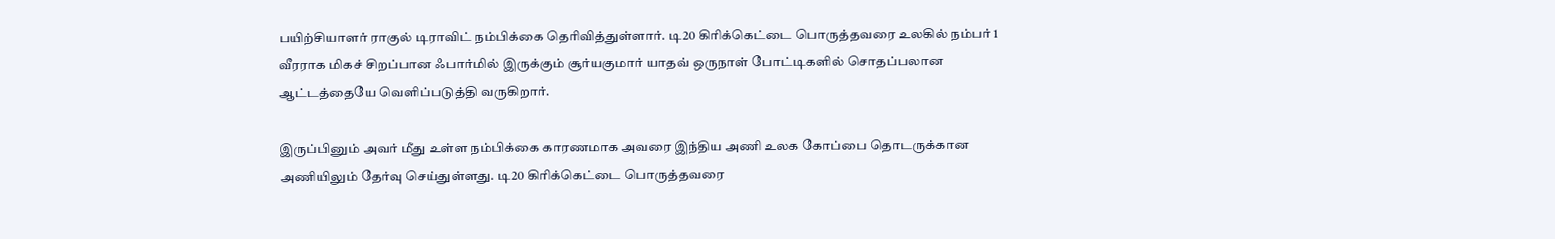பயிற்சியாளர் ராகுல் டிராவிட் நம்பிக்கை தெரிவித்துள்ளார். டி20 கிரிக்கெட்டை பொருத்தவரை உலகில் நம்பர் 1 வீரராக மிகச் சிறப்பான ஃபார்மில் இருக்கும் சூர்யகுமார் யாதவ் ஒருநாள் போட்டிகளில் சொதப்பலான ஆட்டத்தையே வெளிப்படுத்தி வருகிறார்.

இருப்பினும் அவர் மீது உள்ள நம்பிக்கை காரணமாக அவரை இந்திய அணி உலக கோப்பை தொடருக்கான அணியிலும் தேர்வு செய்துள்ளது. டி20 கிரிக்கெட்டை பொருத்தவரை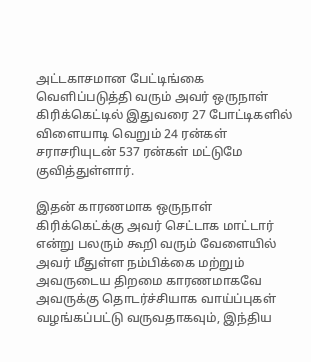அட்டகாசமான பேட்டிங்கை வெளிப்படுத்தி வரும் அவர் ஒருநாள் கிரிக்கெட்டில் இதுவரை 27 போட்டிகளில் விளையாடி வெறும் 24 ரன்கள் சராசரியுடன் 537 ரன்கள் மட்டுமே குவித்துள்ளார்.

இதன் காரணமாக ஒருநாள் கிரிக்கெட்க்கு அவர் செட்டாக மாட்டார் என்று பலரும் கூறி வரும் வேளையில் அவர் மீதுள்ள நம்பிக்கை மற்றும் அவருடைய திறமை காரணமாகவே அவருக்கு தொடர்ச்சியாக வாய்ப்புகள் வழங்கப்பட்டு வருவதாகவும், இந்திய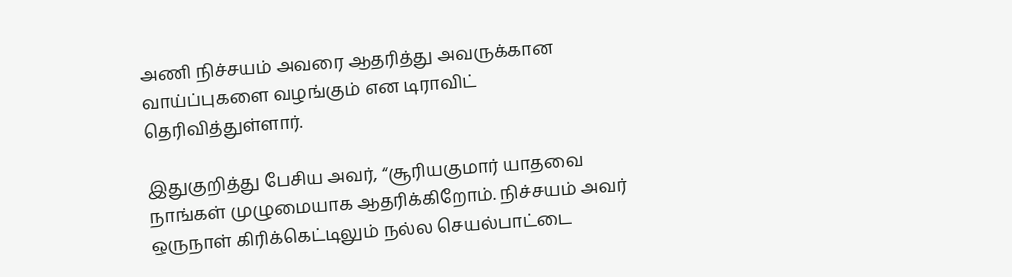அணி நிச்சயம் அவரை ஆதரித்து அவருக்கான வாய்ப்புகளை வழங்கும் என டிராவிட் தெரிவித்துள்ளார்.

இதுகுறித்து பேசிய அவர், “சூரியகுமார் யாதவை நாங்கள் முழுமையாக ஆதரிக்கிறோம். நிச்சயம் அவர் ஒருநாள் கிரிக்கெட்டிலும் நல்ல செயல்பாட்டை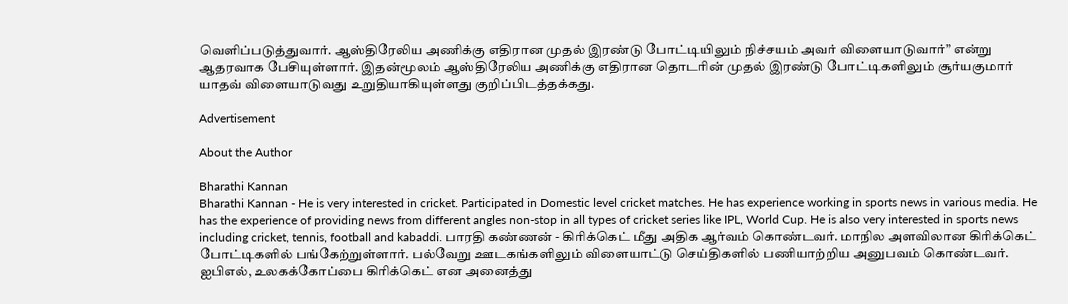வெளிப்படுத்துவார். ஆஸ்திரேலிய அணிக்கு எதிரான முதல் இரண்டு போட்டியிலும் நிச்சயம் அவர் விளையாடுவார்” என்று ஆதரவாக பேசியுள்ளார். இதன்மூலம் ஆஸ்திரேலிய அணிக்கு எதிரான தொடரின் முதல் இரண்டு போட்டிகளிலும் சூர்யகுமார் யாதவ் விளையாடுவது உறுதியாகியுள்ளது குறிப்பிடத்தக்கது.

Advertisement

About the Author

Bharathi Kannan
Bharathi Kannan - He is very interested in cricket. Participated in Domestic level cricket matches. He has experience working in sports news in various media. He has the experience of providing news from different angles non-stop in all types of cricket series like IPL, World Cup. He is also very interested in sports news including cricket, tennis, football and kabaddi. பாரதி கண்ணன் - கிரிக்கெட் மீது அதிக ஆர்வம் கொண்டவர். மாநில அளவிலான கிரிக்கெட் போட்டிகளில் பங்கேற்றுள்ளார். பல்வேறு ஊடகங்களிலும் விளையாட்டு செய்திகளில் பணியாற்றிய அனுபவம் கொண்டவர். ஐபிஎல், உலகக்கோப்பை கிரிக்கெட் என அனைத்து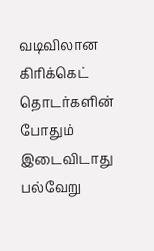வடிவிலான கிரிக்கெட் தொடர்களின் போதும் இடைவிடாது பல்வேறு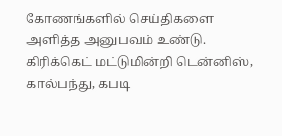கோணங்களில் செய்திகளை அளித்த அனுபவம் உண்டு. கிரிக்கெட் மட்டுமின்றி டென்னிஸ், கால்பந்து, கபடி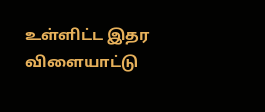உள்ளிட்ட இதர விளையாட்டு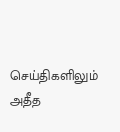செய்திகளிலும் அதீத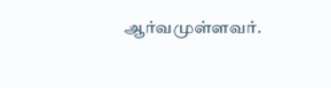ஆர்வமுள்ளவர்.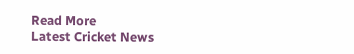Read More
Latest Cricket News